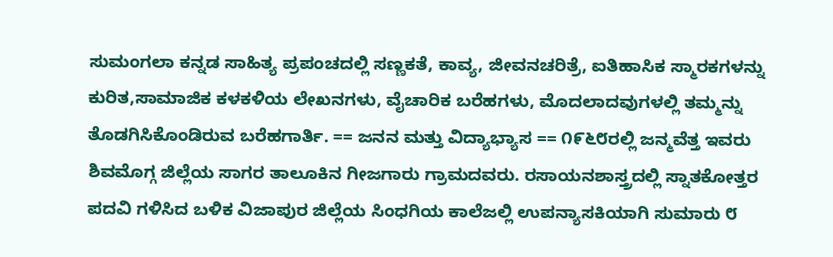ಸುಮಂಗಲಾ ಕನ್ನಡ ಸಾಹಿತ್ಯ ಪ್ರಪಂಚದಲ್ಲಿ ಸಣ್ಣಕತೆ, ಕಾವ್ಯ, ಜೀವನಚರಿತ್ರೆ, ಐತಿಹಾಸಿಕ ಸ್ಮಾರಕಗಳನ್ನು ಕುರಿತ,ಸಾಮಾಜಿಕ ಕಳಕಳಿಯ ಲೇಖನಗಳು, ವೈಚಾರಿಕ ಬರೆಹಗಳು, ಮೊದಲಾದವುಗಳಲ್ಲಿ ತಮ್ಮನ್ನು ತೊಡಗಿಸಿಕೊಂಡಿರುವ ಬರೆಹಗಾರ್ತಿ. == ಜನನ ಮತ್ತು ವಿದ್ಯಾಭ್ಯಾಸ == ೧೯೬೮ರಲ್ಲಿ ಜನ್ಮವೆತ್ತ ಇವರು ಶಿವಮೊಗ್ಗ ಜಿಲ್ಲೆಯ ಸಾಗರ ತಾಲೂಕಿನ ಗೀಜಗಾರು ಗ್ರಾಮದವರು. ರಸಾಯನಶಾಸ್ತ್ರದಲ್ಲಿ ಸ್ನಾತಕೋತ್ತರ ಪದವಿ ಗಳಿಸಿದ ಬಳಿಕ ವಿಜಾಪುರ ಜಿಲ್ಲೆಯ ಸಿಂಧಗಿಯ ಕಾಲೆಜಲ್ಲಿ ಉಪನ್ಯಾಸಕಿಯಾಗಿ ಸುಮಾರು ೮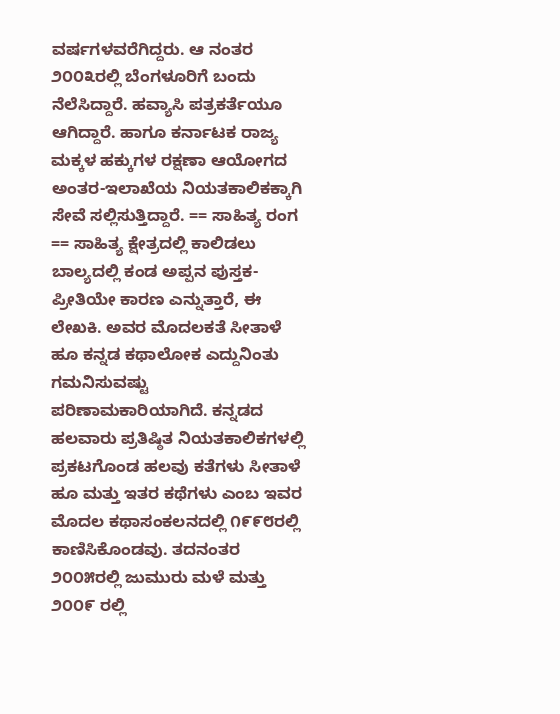ವರ್ಷಗಳವರೆಗಿದ್ದರು. ಆ ನಂತರ ೨೦೦೩ರಲ್ಲಿ ಬೆಂಗಳೂರಿಗೆ ಬಂದು ನೆಲೆಸಿದ್ದಾರೆ. ಹವ್ಯಾಸಿ ಪತ್ರಕರ್ತೆಯೂ ಆಗಿದ್ದಾರೆ. ಹಾಗೂ ಕರ್ನಾಟಕ ರಾಜ್ಯ ಮಕ್ಕಳ ಹಕ್ಕುಗಳ ರಕ್ಷಣಾ ಆಯೋಗದ ಅಂತರ-ಇಲಾಖೆಯ ನಿಯತಕಾಲಿಕಕ್ಕಾಗಿ ಸೇವೆ ಸಲ್ಲಿಸುತ್ತಿದ್ದಾರೆ. == ಸಾಹಿತ್ಯ ರಂಗ == ಸಾಹಿತ್ಯ ಕ್ಷೇತ್ರದಲ್ಲಿ ಕಾಲಿಡಲು ಬಾಲ್ಯದಲ್ಲಿ ಕಂಡ ಅಪ್ಪನ ಪುಸ್ತಕ-ಪ್ರೀತಿಯೇ ಕಾರಣ ಎನ್ನುತ್ತಾರೆ, ಈ ಲೇಖಕಿ. ಅವರ ಮೊದಲಕತೆ ಸೀತಾಳೆ ಹೂ ಕನ್ನಡ ಕಥಾಲೋಕ ಎದ್ದುನಿಂತು ಗಮನಿಸುವಷ್ಟು ಪರಿಣಾಮಕಾರಿಯಾಗಿದೆ. ಕನ್ನಡದ ಹಲವಾರು ಪ್ರತಿಷ್ಠಿತ ನಿಯತಕಾಲಿಕಗಳಲ್ಲಿ ಪ್ರಕಟಗೊಂಡ ಹಲವು ಕತೆಗಳು ಸೀತಾಳೆ ಹೂ ಮತ್ತು ಇತರ ಕಥೆಗಳು ಎಂಬ ಇವರ ಮೊದಲ ಕಥಾಸಂಕಲನದಲ್ಲಿ ೧೯೯೮ರಲ್ಲಿ ಕಾಣಿಸಿಕೊಂಡವು. ತದನಂತರ ೨೦೦೫ರಲ್ಲಿ ಜುಮುರು ಮಳೆ ಮತ್ತು ೨೦೦೯ ರಲ್ಲಿ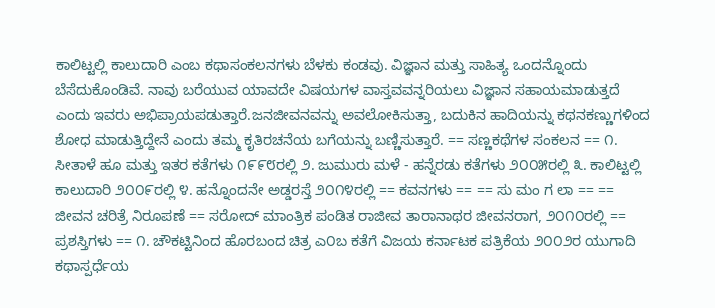ಕಾಲಿಟ್ಟಲ್ಲಿ ಕಾಲುದಾರಿ ಎಂಬ ಕಥಾಸಂಕಲನಗಳು ಬೆಳಕು ಕಂಡವು. ವಿಜ್ಞಾನ ಮತ್ತು ಸಾಹಿತ್ಯ ಒಂದನ್ನೊಂದು ಬೆಸೆದುಕೊಂಡಿವೆ. ನಾವು ಬರೆಯುವ ಯಾವದೇ ವಿಷಯಗಳ ವಾಸ್ತವವನ್ನರಿಯಲು ವಿಜ್ಞಾನ ಸಹಾಯಮಾಡುತ್ತದೆ ಎಂದು ಇವರು ಅಭಿಪ್ರಾಯಪಡುತ್ತಾರೆ.ಜನಜೀವನವನ್ನು ಅವಲೋಕಿಸುತ್ತಾ, ಬದುಕಿನ ಹಾದಿಯನ್ನು ಕಥನಕಣ್ಣುಗಳಿಂದ ಶೋಧ ಮಾಡುತ್ತಿದ್ದೇನೆ ಎಂದು ತಮ್ಮ ಕೃತಿರಚನೆಯ ಬಗೆಯನ್ನು ಬಣ್ಣಿಸುತ್ತಾರೆ. == ಸಣ್ಣಕಥೆಗಳ ಸಂಕಲನ == ೧. ಸೀತಾಳೆ ಹೂ ಮತ್ತು ಇತರ ಕತೆಗಳು ೧೯೯೮ರಲ್ಲಿ ೨. ಜುಮುರು ಮಳೆ - ಹನ್ನೆರಡು ಕತೆಗಳು ೨೦೦೫ರಲ್ಲಿ ೩. ಕಾಲಿಟ್ಟಲ್ಲಿ ಕಾಲುದಾರಿ ೨೦೦೯ರಲ್ಲಿ ೪. ಹನ್ನೊಂದನೇ ಅಡ್ಡರಸ್ತೆ ೨೦೧೪ರಲ್ಲಿ == ಕವನಗಳು == == ಸು ಮಂ ಗ ಲಾ == == ಜೀವನ ಚರಿತ್ರೆ ನಿರೂಪಣೆ == ಸರೋದ್ ಮಾಂತ್ರಿಕ ಪಂಡಿತ ರಾಜೀವ ತಾರಾನಾಥರ ಜೀವನರಾಗ, ೨೦೧೦ರಲ್ಲಿ == ಪ್ರಶಸ್ತಿಗಳು == ೧. ಚೌಕಟ್ಟಿನಿಂದ ಹೊರಬಂದ ಚಿತ್ರ ಎ೦ಬ ಕತೆಗೆ ವಿಜಯ ಕರ್ನಾಟಕ ಪತ್ರಿಕೆಯ ೨೦೦೨ರ ಯುಗಾದಿ ಕಥಾಸ್ಪರ್ಧೆಯ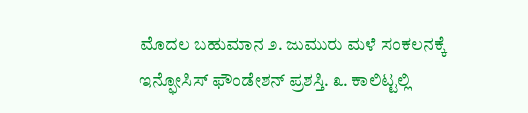ಮೊದಲ ಬಹುಮಾನ ೨. ಜುಮುರು ಮಳೆ ಸಂಕಲನಕ್ಕೆ ಇನ್ಫೋಸಿಸ್ ಫೌಂಡೇಶನ್ ಪ್ರಶಸ್ತಿ. ೩. ಕಾಲಿಟ್ಟಲ್ಲಿ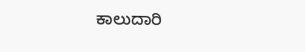ಕಾಲುದಾರಿ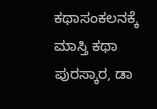ಕಥಾಸಂಕಲನಕ್ಕೆ ಮಾಸ್ತಿ ಕಥಾ ಪುರಸ್ಕಾರ, ಡಾ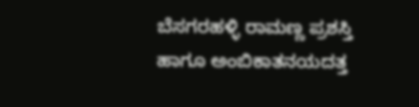ಬೆಸಗರಹಳ್ಳಿ ರಾಮಣ್ಣ ಪ್ರಶಸ್ತಿ ಹಾಗೂ ಅಂಬಿಕಾತನಯದತ್ತ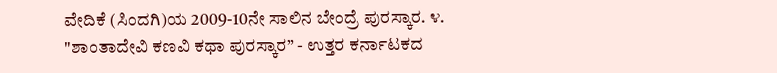ವೇದಿಕೆ (ಸಿಂದಗಿ)ಯ 2009-10ನೇ ಸಾಲಿನ ಬೇಂದ್ರೆ ಪುರಸ್ಕಾರ. ೪. "ಶಾಂತಾದೇವಿ ಕಣವಿ ಕಥಾ ಪುರಸ್ಕಾರ” - ಉತ್ತರ ಕರ್ನಾಟಕದ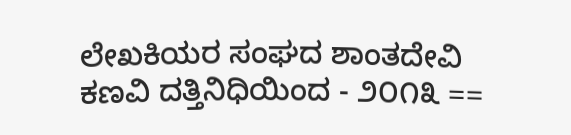ಲೇಖಕಿಯರ ಸಂಘದ ಶಾಂತದೇವಿ ಕಣವಿ ದತ್ತಿನಿಧಿಯಿಂದ - ೨೦೧೩ ==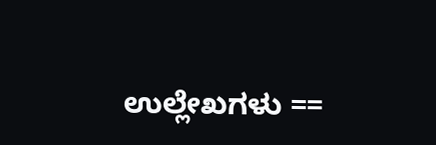ಉಲ್ಲೇಖಗಳು ==